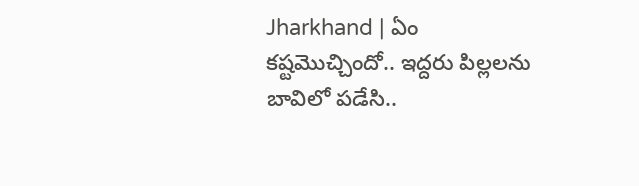Jharkhand | ఏం కష్టమొచ్చిందో.. ఇద్దరు పిల్లలను బావిలో పడేసి..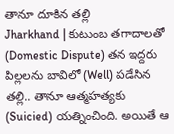తానూ దూకిన తల్లి
Jharkhand | కుటుంబ తగాదాలతో (Domestic Dispute) తన ఇద్దరు పిల్లలను బావిలో (Well) పడేసిన తల్లి.. తానూ ఆత్మహత్యకు (Suicied) యత్నించింది. అయితే ఆ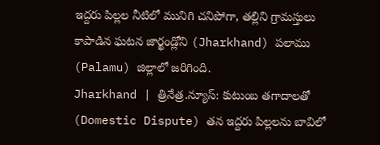ఇద్దరు పిల్లల నీటిలో మునిగి చనిపోగా, తల్లిని గ్రామస్తులు కాపాడిన ఘటన జార్ఖండ్లోని (Jharkhand) పలాము (Palamu) జిల్లాలో జరిగింది.
Jharkhand | త్రినేత్ర.న్యూస్: కుటుంబ తగాదాలతో (Domestic Dispute) తన ఇద్దరు పిల్లలను బావిలో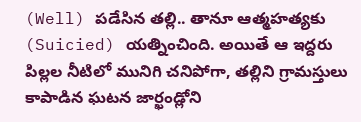(Well) పడేసిన తల్లి.. తానూ ఆత్మహత్యకు (Suicied) యత్నించింది. అయితే ఆ ఇద్దరు పిల్లల నీటిలో మునిగి చనిపోగా, తల్లిని గ్రామస్తులు కాపాడిన ఘటన జార్ఖండ్లోని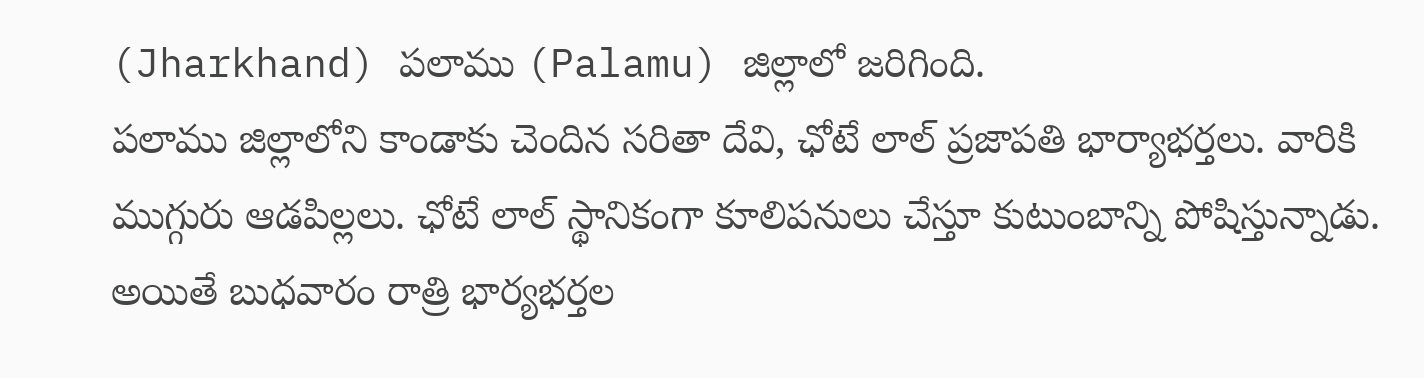(Jharkhand) పలాము (Palamu) జిల్లాలో జరిగింది.
పలాము జిల్లాలోని కాండాకు చెందిన సరితా దేవి, ఛోటే లాల్ ప్రజాపతి భార్యాభర్తలు. వారికి ముగ్గురు ఆడపిల్లలు. ఛోటే లాల్ స్థానికంగా కూలిపనులు చేస్తూ కుటుంబాన్ని పోషిస్తున్నాడు. అయితే బుధవారం రాత్రి భార్యభర్తల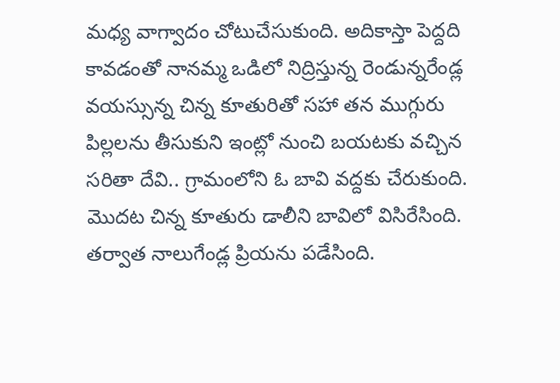మధ్య వాగ్వాదం చోటుచేసుకుంది. అదికాస్తా పెద్దది కావడంతో నానమ్మ ఒడిలో నిద్రిస్తున్న రెండున్నరేండ్ల వయస్సున్న చిన్న కూతురితో సహా తన ముగ్గురు పిల్లలను తీసుకుని ఇంట్లో నుంచి బయటకు వచ్చిన సరితా దేవి.. గ్రామంలోని ఓ బావి వద్దకు చేరుకుంది. మొదట చిన్న కూతురు డాలీని బావిలో విసిరేసింది. తర్వాత నాలుగేండ్ల ప్రియను పడేసింది.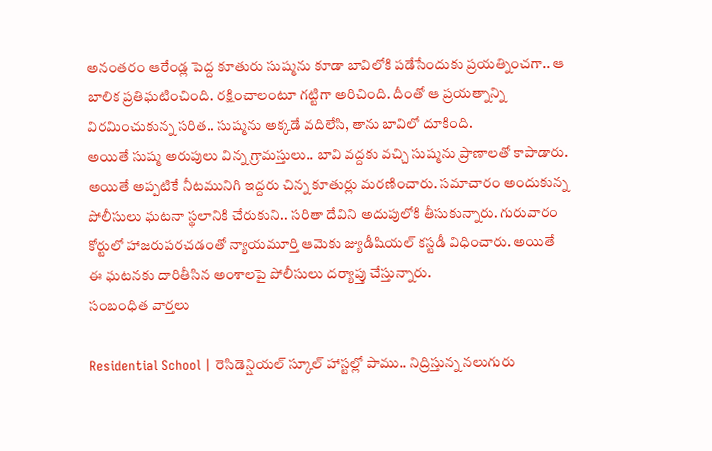అనంతరం ఆరేండ్ల పెద్ద కూతురు సుష్మను కూడా బావిలోకి పడేసేందుకు ప్రయత్నించగా.. ఆ బాలిక ప్రతిఘటించింది. రక్షించాలంటూ గట్టిగా అరిచింది. దీంతో ఆ ప్రయత్నాన్ని విరమించుకున్న సరిత.. సుష్మను అక్కడే వదిలేసి, తాను బావిలో దూకింది.
అయితే సుష్మ అరుపులు విన్న గ్రామస్తులు.. బావి వద్దకు వచ్చి సుష్మను ప్రాణాలతో కాపాడారు. అయితే అప్పటికే నీటమునిగి ఇద్దరు చిన్న కూతుర్లు మరణించారు. సమాచారం అందుకున్న పోలీసులు ఘటనా స్థలానికి చేరుకుని.. సరితా దేవిని అదుపులోకి తీసుకున్నారు. గురువారం కోర్టులో హాజరుపరచడంతో న్యాయమూర్తి ఆమెకు జ్యుడీషియల్ కస్టడీ విధించారు. అయితే ఈ ఘటనకు దారితీసిన అంశాలపై పోలీసులు దర్యాప్తు చేస్తున్నారు.
సంబంధిత వార్తలు

Residential School | రెసిడెన్షియల్ స్కూల్ హాస్టల్లో పాము.. నిద్రిస్తున్న నలుగురు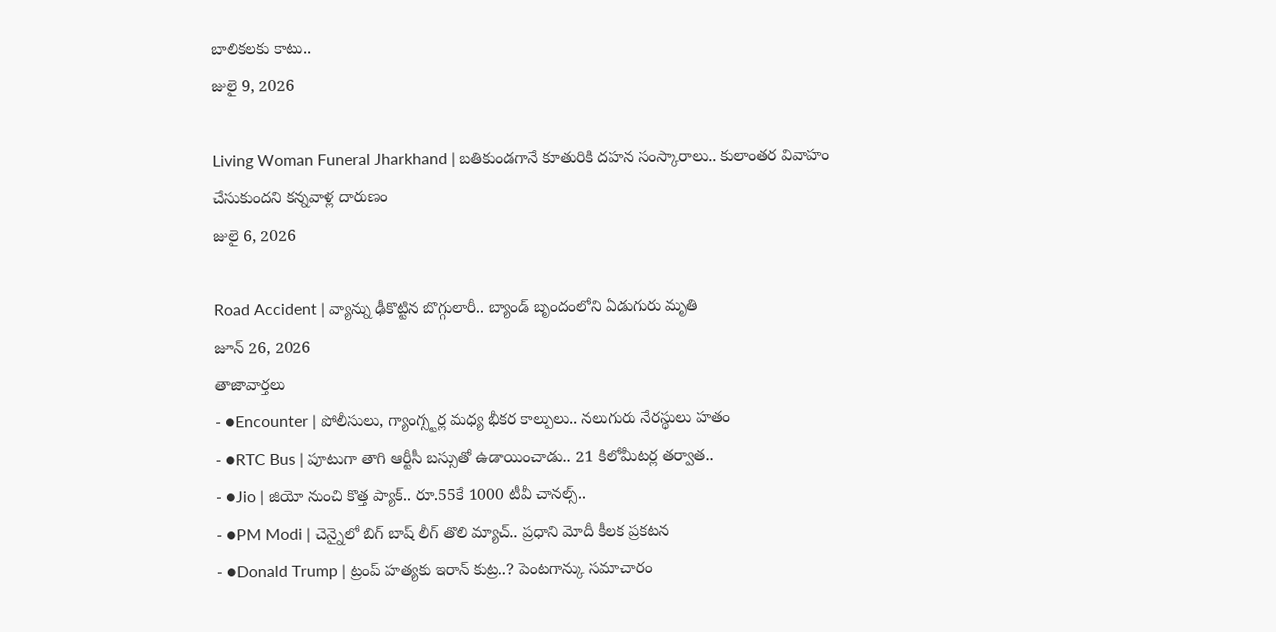బాలికలకు కాటు..
జులై 9, 2026

Living Woman Funeral Jharkhand | బతికుండగానే కూతురికి దహన సంస్కారాలు.. కులాంతర వివాహం చేసుకుందని కన్నవాళ్ల దారుణం
జులై 6, 2026

Road Accident | వ్యాన్ను ఢీకొట్టిన బొగ్గులారీ.. బ్యాండ్ బృందంలోని ఏడుగురు మృతి
జూన్ 26, 2026
తాజావార్తలు
- ●Encounter | పోలీసులు, గ్యాంగ్స్టర్ల మధ్య భీకర కాల్పులు.. నలుగురు నేరస్థులు హతం
- ●RTC Bus | పూటుగా తాగి ఆర్టీసీ బస్సుతో ఉడాయించాడు.. 21 కిలోమీటర్ల తర్వాత..
- ●Jio | జియో నుంచి కొత్త ప్యాక్.. రూ.55కే 1000 టీవీ చానల్స్..
- ●PM Modi | చెన్నైలో బిగ్ బాష్ లీగ్ తొలి మ్యాచ్.. ప్రధాని మోదీ కీలక ప్రకటన
- ●Donald Trump | ట్రంప్ హత్యకు ఇరాన్ కుట్ర..? పెంటగాన్కు సమాచారం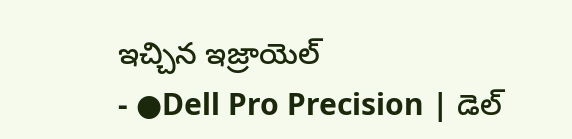ఇచ్చిన ఇజ్రాయెల్
- ●Dell Pro Precision | డెల్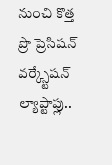నుంచి కొత్త ప్రొ ప్రెసిషన్ వర్క్స్టేషన్ ల్యాప్టాప్లు..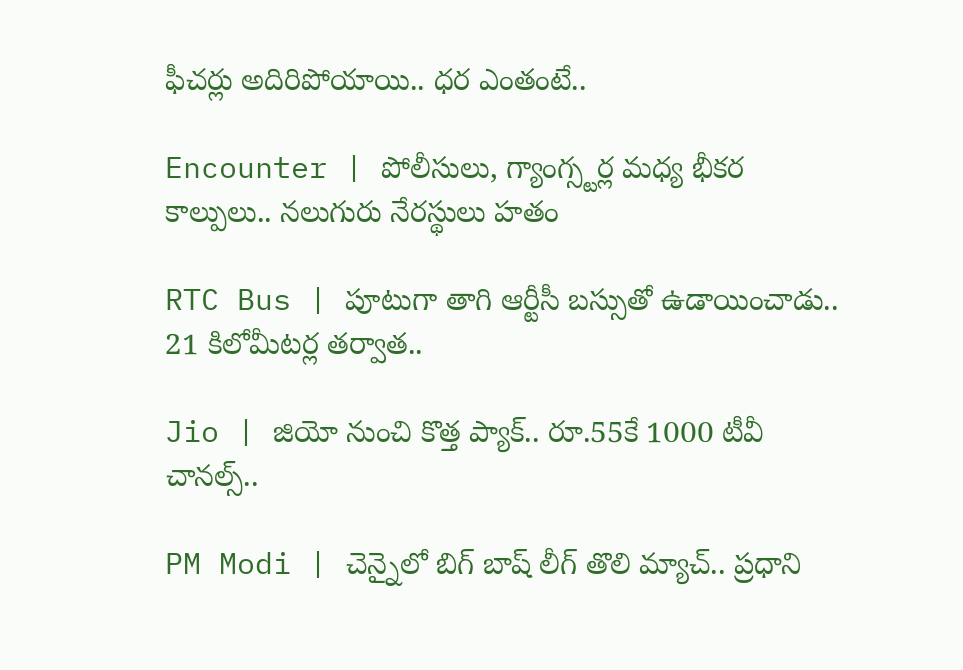ఫీచర్లు అదిరిపోయాయి.. ధర ఎంతంటే..

Encounter | పోలీసులు, గ్యాంగ్స్టర్ల మధ్య భీకర కాల్పులు.. నలుగురు నేరస్థులు హతం

RTC Bus | పూటుగా తాగి ఆర్టీసీ బస్సుతో ఉడాయించాడు.. 21 కిలోమీటర్ల తర్వాత..

Jio | జియో నుంచి కొత్త ప్యాక్.. రూ.55కే 1000 టీవీ చానల్స్..

PM Modi | చెన్నైలో బిగ్ బాష్ లీగ్ తొలి మ్యాచ్.. ప్రధాని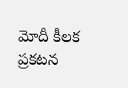మోదీ కీలక ప్రకటన